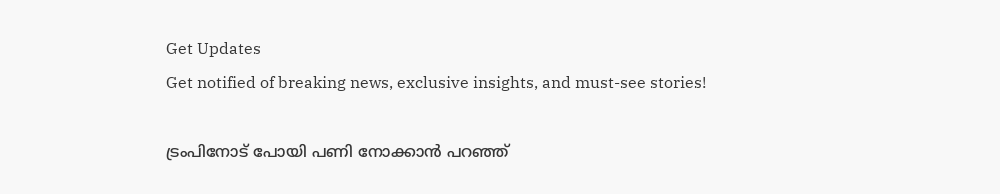Get Updates
Get notified of breaking news, exclusive insights, and must-see stories!

ട്രംപിനോട് പോയി പണി നോക്കാൻ പറഞ്ഞ്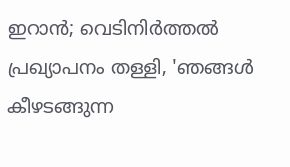ഇറാൻ; വെടിനിർത്തൽ പ്രഖ്യാപനം തള്ളി, 'ഞങ്ങൾ കീഴടങ്ങുന്ന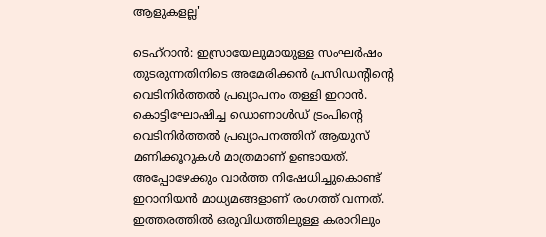ആളുകളല്ല'

ടെഹ്‌റാൻ: ഇസ്രായേലുമായുള്ള സംഘർഷം തുടരുന്നതിനിടെ അമേരിക്കൻ പ്രസിഡന്റിന്റെ വെടിനിർത്തൽ പ്രഖ്യാപനം തള്ളി ഇറാൻ. കൊട്ടിഘോഷിച്ച ഡൊണാൾഡ് ട്രംപിന്റെ വെടിനിർത്തൽ പ്രഖ്യാപനത്തിന് ആയുസ് മണിക്കൂറുകൾ മാത്രമാണ് ഉണ്ടായത്. അപ്പോഴേക്കും വാർത്ത നിഷേധിച്ചുകൊണ്ട് ഇറാനിയൻ മാധ്യമങ്ങളാണ് രംഗത്ത് വന്നത്. ഇത്തരത്തിൽ ഒരുവിധത്തിലുള്ള കരാറിലും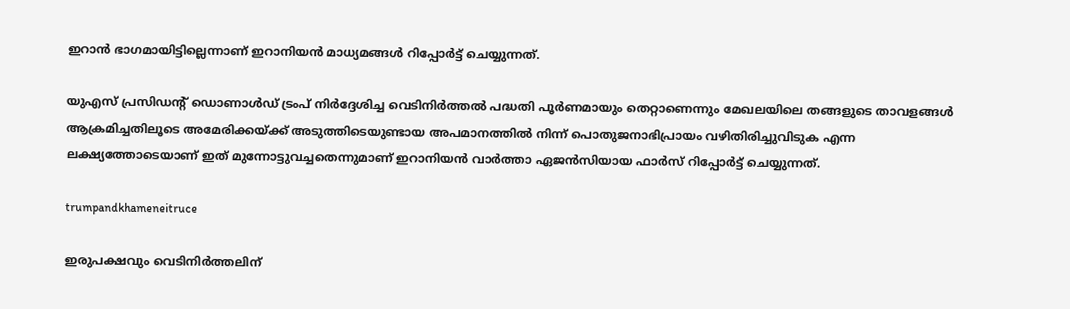ഇറാൻ ഭാഗമായിട്ടില്ലെന്നാണ് ഇറാനിയൻ മാധ്യമങ്ങൾ റിപ്പോർട്ട് ചെയ്യുന്നത്.

യുഎസ് പ്രസിഡന്റ് ഡൊണാൾഡ് ട്രംപ് നിർദ്ദേശിച്ച വെടിനിർത്തൽ പദ്ധതി പൂർണമായും തെറ്റാണെന്നും മേഖലയിലെ തങ്ങളുടെ താവളങ്ങൾ ആക്രമിച്ചതിലൂടെ അമേരിക്കയ്ക്ക് അടുത്തിടെയുണ്ടായ അപമാനത്തിൽ നിന്ന് പൊതുജനാഭിപ്രായം വഴിതിരിച്ചുവിടുക എന്ന ലക്ഷ്യത്തോടെയാണ് ഇത് മുന്നോട്ടുവച്ചതെന്നുമാണ് ഇറാനിയൻ വാർത്താ ഏജൻസിയായ ഫാർസ് റിപ്പോർട്ട് ചെയ്യുന്നത്.

trumpandkhameneitruce

ഇരുപക്ഷവും വെടിനിർത്തലിന്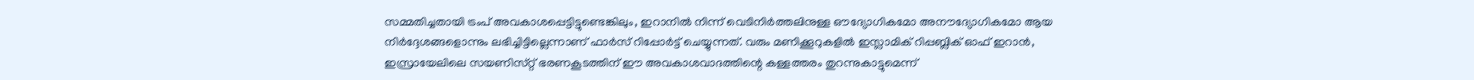സമ്മതിച്ചതായി ട്രംപ് അവകാശപ്പെട്ടിട്ടുണ്ടെങ്കിലും, ഇറാനിൽ നിന്ന് വെടിനിർത്തലിനുള്ള ഔദ്യോഗികമോ അനൗദ്യോഗികമോ ആയ നിർദ്ദേശങ്ങളൊന്നും ലഭിച്ചിട്ടില്ലെന്നാണ് ഫാർസ് റിപ്പോർട്ട് ചെയ്യുന്നത്. വരും മണിക്കൂറുകളിൽ ഇസ്ലാമിക് റിപ്പബ്ലിക് ഓഫ് ഇറാൻ, ഇസ്രായേലിലെ സയണിസ്‌റ്റ് ഭരണകൂടത്തിന് ഈ അവകാശവാദത്തിന്റെ കള്ളത്തരം തുറന്നുകാട്ടുമെന്ന്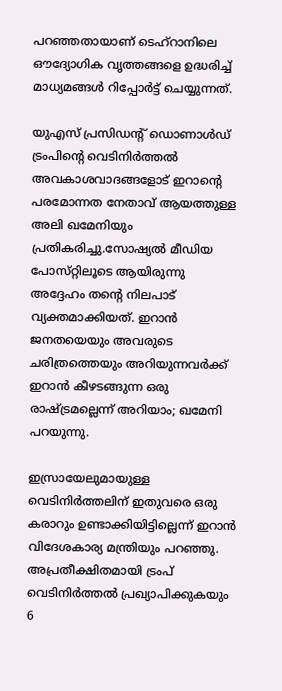പറഞ്ഞതായാണ് ടെഹ്‌റാനിലെ ഔദ്യോഗിക വൃത്തങ്ങളെ ഉദ്ധരിച്ച് മാധ്യമങ്ങൾ റിപ്പോർട്ട് ചെയ്യുന്നത്.

യുഎസ് പ്രസിഡന്റ് ഡൊണാൾഡ് ട്രംപിന്റെ വെടിനിർത്തൽ അവകാശവാദങ്ങളോട് ഇറാന്റെ പരമോന്നത നേതാവ് ആയത്തുള്ള അലി ഖമേനിയും പ്രതികരിച്ചു.സോഷ്യൽ മീഡിയ പോസ്‌റ്റിലൂടെ ആയിരുന്നു അദ്ദേഹം തന്റെ നിലപാട് വ്യക്തമാക്കിയത്. ഇറാൻ ജനതയെയും അവരുടെ ചരിത്രത്തെയും അറിയുന്നവർക്ക് ഇറാൻ കീഴടങ്ങുന്ന ഒരു രാഷ്ട്രമല്ലെന്ന് അറിയാം; ഖമേനി പറയുന്നു.

ഇസ്രായേലുമായുള്ള വെടിനിർത്തലിന് ഇതുവരെ ഒരു കരാറും ഉണ്ടാക്കിയിട്ടില്ലെന്ന് ഇറാൻ വിദേശകാര്യ മന്ത്രിയും പറഞ്ഞു. അപ്രതീക്ഷിതമായി ട്രംപ് വെടിനിർത്തൽ പ്രഖ്യാപിക്കുകയും 6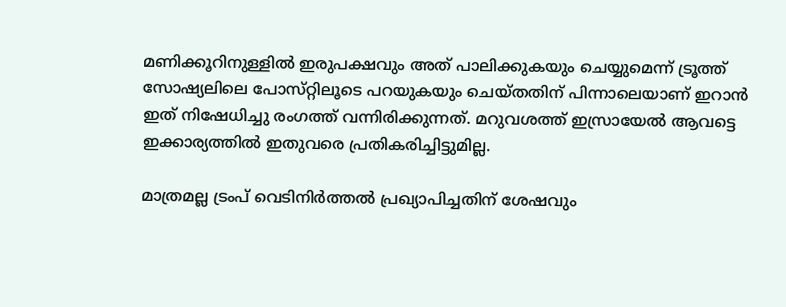മണിക്കൂറിനുള്ളിൽ ഇരുപക്ഷവും അത് പാലിക്കുകയും ചെയ്യുമെന്ന് ട്രൂത്ത് സോഷ്യലിലെ പോസ്‌റ്റിലൂടെ പറയുകയും ചെയ്‌തതിന് പിന്നാലെയാണ് ഇറാൻ ഇത് നിഷേധിച്ചു രംഗത്ത് വന്നിരിക്കുന്നത്. മറുവശത്ത് ഇസ്രായേൽ ആവട്ടെ ഇക്കാര്യത്തിൽ ഇതുവരെ പ്രതികരിച്ചിട്ടുമില്ല.

മാത്രമല്ല ട്രംപ് വെടിനിർത്തൽ പ്രഖ്യാപിച്ചതിന് ശേഷവും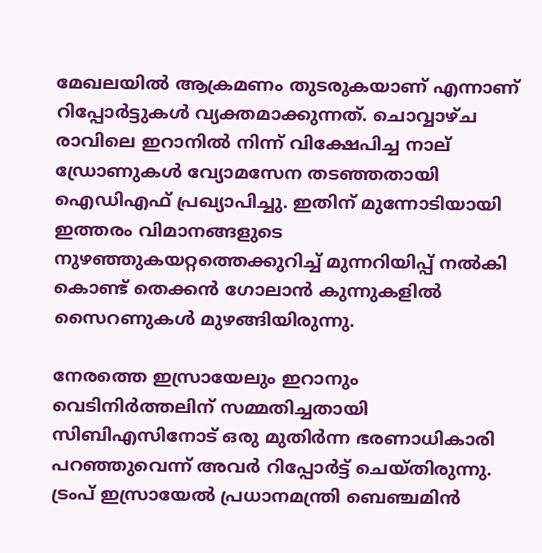മേഖലയിൽ ആക്രമണം തുടരുകയാണ് എന്നാണ് റിപ്പോർട്ടുകൾ വ്യക്തമാക്കുന്നത്. ചൊവ്വാഴ്‌ച രാവിലെ ഇറാനിൽ നിന്ന് വിക്ഷേപിച്ച നാല് ഡ്രോണുകൾ വ്യോമസേന തടഞ്ഞതായി ഐഡിഎഫ് പ്രഖ്യാപിച്ചു. ഇതിന് മുന്നോടിയായി ഇത്തരം വിമാനങ്ങളുടെ നുഴഞ്ഞുകയറ്റത്തെക്കുറിച്ച് മുന്നറിയിപ്പ് നൽകി കൊണ്ട് തെക്കൻ ഗോലാൻ കുന്നുകളിൽ സൈറണുകൾ മുഴങ്ങിയിരുന്നു.

നേരത്തെ ഇസ്രായേലും ഇറാനും വെടിനിർത്തലിന് സമ്മതിച്ചതായി സിബിഎസിനോട് ഒരു മുതിർന്ന ഭരണാധികാരി പറഞ്ഞുവെന്ന് അവർ റിപ്പോർട്ട് ചെയ്‌തിരുന്നു. ട്രംപ് ഇസ്രായേൽ പ്രധാനമന്ത്രി ബെഞ്ചമിൻ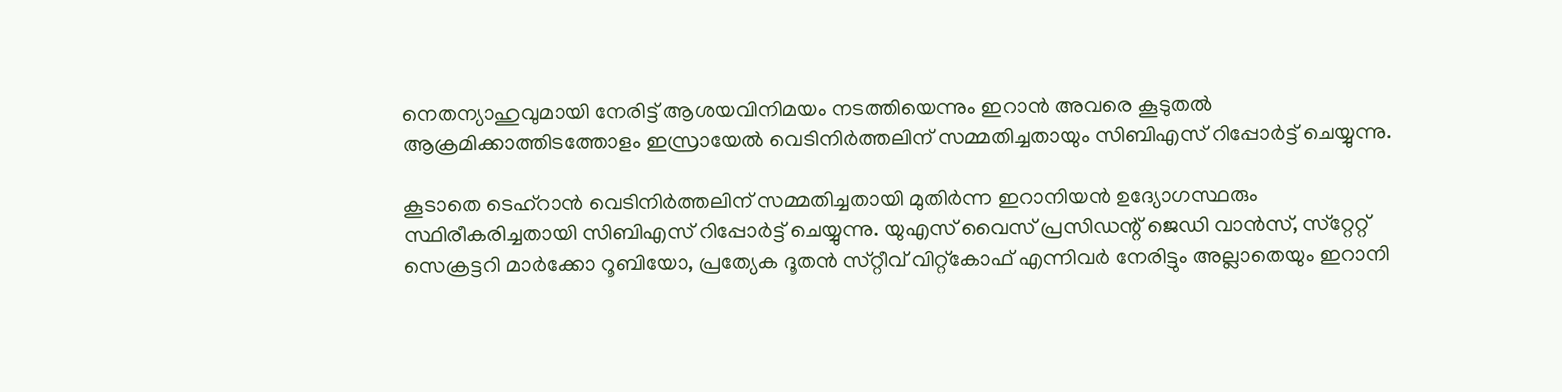നെതന്യാഹുവുമായി നേരിട്ട് ആശയവിനിമയം നടത്തിയെന്നും ഇറാൻ അവരെ കൂടുതൽ ആക്രമിക്കാത്തിടത്തോളം ഇസ്രായേൽ വെടിനിർത്തലിന് സമ്മതിച്ചതായും സിബിഎസ് റിപ്പോർട്ട് ചെയ്യുന്നു.

കൂടാതെ ടെഹ്‌റാൻ വെടിനിർത്തലിന് സമ്മതിച്ചതായി മുതിർന്ന ഇറാനിയൻ ഉദ്യോഗസ്ഥരും സ്ഥിരീകരിച്ചതായി സിബിഎസ് റിപ്പോർട്ട് ചെയ്യുന്നു. യുഎസ് വൈസ് പ്രസിഡന്റ് ജെഡി വാൻസ്, സ്‌റ്റേറ്റ് സെക്രട്ടറി മാർക്കോ റൂബിയോ, പ്രത്യേക ദൂതൻ സ്‌റ്റീവ് വിറ്റ്കോഫ് എന്നിവർ നേരിട്ടും അല്ലാതെയും ഇറാനി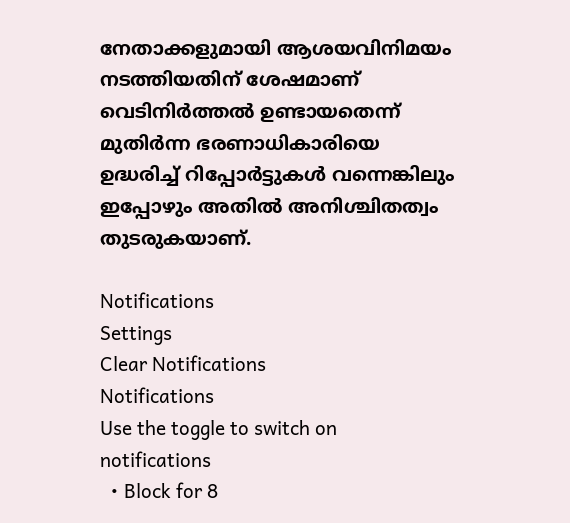നേതാക്കളുമായി ആശയവിനിമയം നടത്തിയതിന് ശേഷമാണ് വെടിനിർത്തൽ ഉണ്ടായതെന്ന് മുതിർന്ന ഭരണാധികാരിയെ ഉദ്ധരിച്ച് റിപ്പോർട്ടുകൾ വന്നെങ്കിലും ഇപ്പോഴും അതിൽ അനിശ്ചിതത്വം തുടരുകയാണ്.

Notifications
Settings
Clear Notifications
Notifications
Use the toggle to switch on notifications
  • Block for 8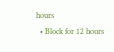hours
  • Block for 12 hours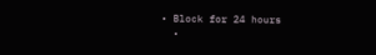• Block for 24 hours
  •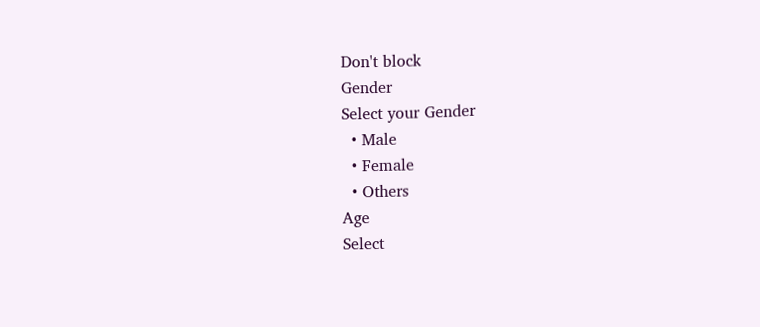Don't block
Gender
Select your Gender
  • Male
  • Female
  • Others
Age
Select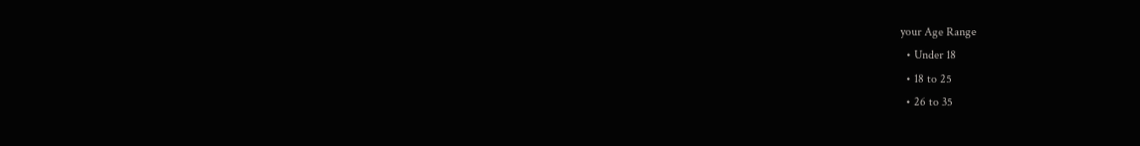your Age Range
  • Under 18
  • 18 to 25
  • 26 to 35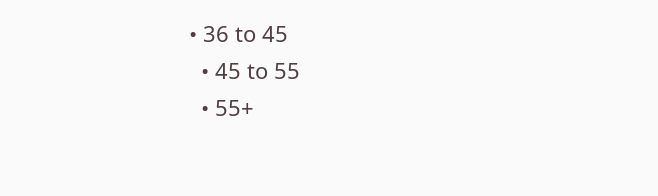• 36 to 45
  • 45 to 55
  • 55+